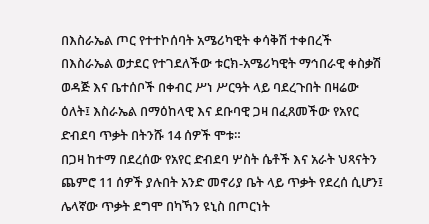በእስራኤል ጦር የተተኮሰባት አሜሪካዊት ቀሳቅሽ ተቀበረች
በእስራኤል ወታደር የተገደለችው ቱርክ-አሜሪካዊት ማኅበራዊ ቀስቃሽ ወዳጅ እና ቤተሰቦች በቀብር ሥነ ሥርዓት ላይ ባደረጉበት በዛሬው ዕለት፤ እስራኤል በማዕከላዊ እና ደቡባዊ ጋዛ በፈጸመችው የአየር ድብደባ ጥቃት በትንሹ 14 ሰዎች ሞቱ።
በጋዛ ከተማ በደረሰው የአየር ድብደባ ሦስት ሴቶች እና አራት ህጻናትን ጨምሮ 11 ሰዎች ያሉበት አንድ መኖሪያ ቤት ላይ ጥቃት የደረሰ ሲሆን፤ ሌላኛው ጥቃት ደግሞ በካኻን ዩኒስ በጦርነት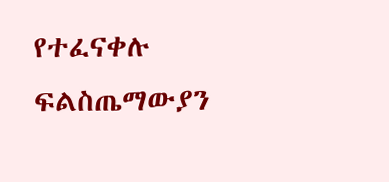የተፈናቀሉ ፍልስጤማውያን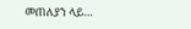መጠለያን ላይ...